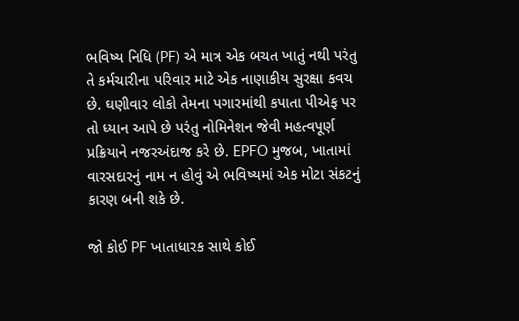ભવિષ્ય નિધિ (PF) એ માત્ર એક બચત ખાતું નથી પરંતુ તે કર્મચારીના પરિવાર માટે એક નાણાકીય સુરક્ષા કવચ છે. ઘણીવાર લોકો તેમના પગારમાંથી કપાતા પીએફ પર તો ધ્યાન આપે છે પરંતુ નોમિનેશન જેવી મહત્વપૂર્ણ પ્રક્રિયાને નજરઅંદાજ કરે છે. EPFO મુજબ, ખાતામાં વારસદારનું નામ ન હોવું એ ભવિષ્યમાં એક મોટા સંકટનું કારણ બની શકે છે.

જો કોઈ PF ખાતાધારક સાથે કોઈ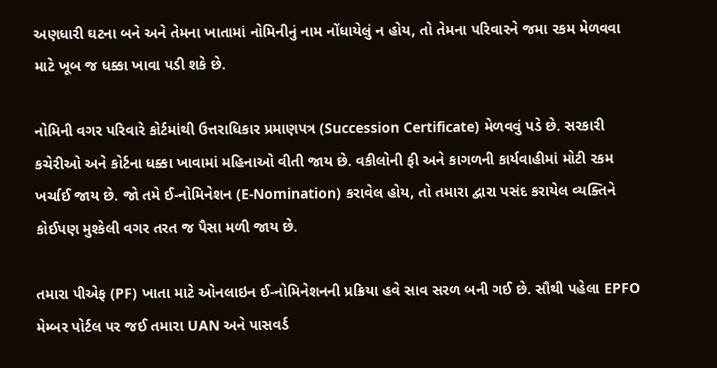અણધારી ઘટના બને અને તેમના ખાતામાં નોમિનીનું નામ નોંધાયેલું ન હોય, તો તેમના પરિવારને જમા રકમ મેળવવા માટે ખૂબ જ ધક્કા ખાવા પડી શકે છે.

નોમિની વગર પરિવારે કોર્ટમાંથી ઉત્તરાધિકાર પ્રમાણપત્ર (Succession Certificate) મેળવવું પડે છે. સરકારી કચેરીઓ અને કોર્ટના ધક્કા ખાવામાં મહિનાઓ વીતી જાય છે. વકીલોની ફી અને કાગળની કાર્યવાહીમાં મોટી રકમ ખર્ચાઈ જાય છે. જો તમે ઈ-નોમિનેશન (E-Nomination) કરાવેલ હોય, તો તમારા દ્વારા પસંદ કરાયેલ વ્યક્તિને કોઈપણ મુશ્કેલી વગર તરત જ પૈસા મળી જાય છે.

તમારા પીએફ (PF) ખાતા માટે ઓનલાઇન ઈ-નોમિનેશનની પ્રક્રિયા હવે સાવ સરળ બની ગઈ છે. સૌથી પહેલા EPFO મેમ્બર પોર્ટલ પર જઈ તમારા UAN અને પાસવર્ડ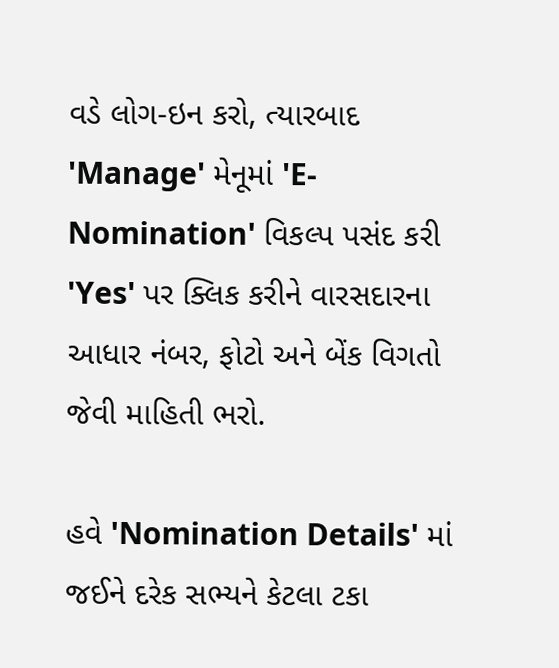વડે લોગ-ઇન કરો, ત્યારબાદ 'Manage' મેનૂમાં 'E-Nomination' વિકલ્પ પસંદ કરી 'Yes' પર ક્લિક કરીને વારસદારના આધાર નંબર, ફોટો અને બેંક વિગતો જેવી માહિતી ભરો.

હવે 'Nomination Details' માં જઈને દરેક સભ્યને કેટલા ટકા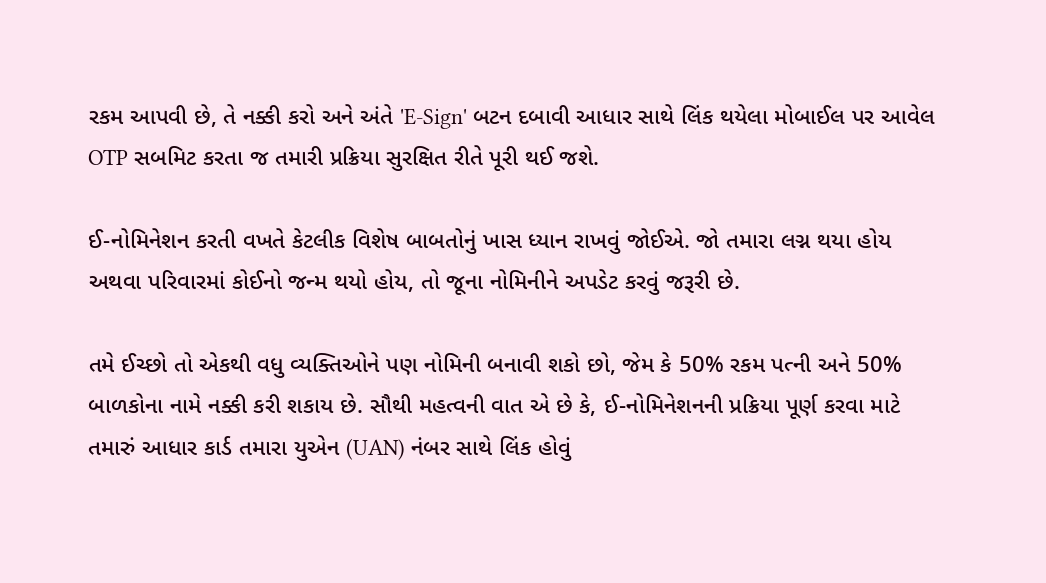રકમ આપવી છે, તે નક્કી કરો અને અંતે 'E-Sign' બટન દબાવી આધાર સાથે લિંક થયેલા મોબાઈલ પર આવેલ OTP સબમિટ કરતા જ તમારી પ્રક્રિયા સુરક્ષિત રીતે પૂરી થઈ જશે.

ઈ-નોમિનેશન કરતી વખતે કેટલીક વિશેષ બાબતોનું ખાસ ધ્યાન રાખવું જોઈએ. જો તમારા લગ્ન થયા હોય અથવા પરિવારમાં કોઈનો જન્મ થયો હોય, તો જૂના નોમિનીને અપડેટ કરવું જરૂરી છે.

તમે ઈચ્છો તો એકથી વધુ વ્યક્તિઓને પણ નોમિની બનાવી શકો છો, જેમ કે 50% રકમ પત્ની અને 50% બાળકોના નામે નક્કી કરી શકાય છે. સૌથી મહત્વની વાત એ છે કે, ઈ-નોમિનેશનની પ્રક્રિયા પૂર્ણ કરવા માટે તમારું આધાર કાર્ડ તમારા યુએન (UAN) નંબર સાથે લિંક હોવું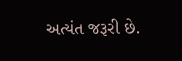અત્યંત જરૂરી છે.